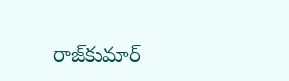రాజ్‌కుమార్‌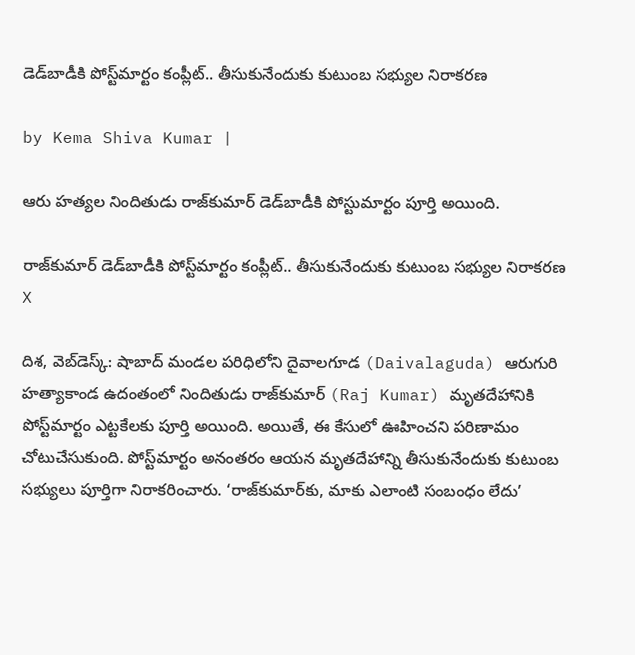డెడ్‌బాడీకి పోస్ట్‌మార్టం కంప్లీట్.. తీసుకునేందుకు కుటుంబ సభ్యుల నిరాకరణ

by Kema Shiva Kumar |

ఆరు హత్యల నిందితుడు రాజ్‌కుమార్ డెడ్‌బాడీకి పోస్టుమార్టం పూర్తి అయింది.

రాజ్‌కుమార్‌ డెడ్‌బాడీకి పోస్ట్‌మార్టం కంప్లీట్.. తీసుకునేందుకు కుటుంబ సభ్యుల నిరాకరణ
X

దిశ, వెబ్‌డెస్క్: షాబాద్ మండల పరిధిలోని దైవాలగూడ (Daivalaguda) ఆరుగురి హత్యాకాండ ఉదంతంలో నిందితుడు రాజ్‌కుమార్‌ (Raj Kumar) మృతదేహానికి పోస్ట్‌మార్టం ఎట్టకేలకు పూర్తి అయింది. అయితే, ఈ కేసులో ఊహించని పరిణామం చోటుచేసుకుంది. పోస్ట్‌మార్టం అనంతరం ఆయన మృతదేహాన్ని తీసుకునేందుకు కుటుంబ సభ్యులు పూర్తిగా నిరాకరించారు. ‘రాజ్‌కుమార్‌కు, మాకు ఎలాంటి సంబంధం లేదు’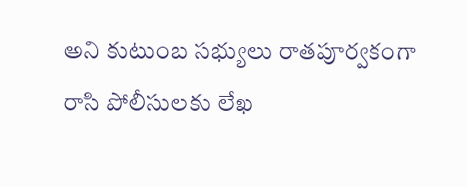అని కుటుంబ సభ్యులు రాతపూర్వకంగా రాసి పోలీసులకు లేఖ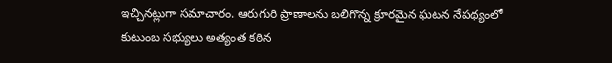ఇచ్చినట్లుగా సమాచారం. ఆరుగురి ప్రాణాలను బలిగొన్న క్రూరమైన ఘటన నేపథ్యంలో కుటుంబ సభ్యులు అత్యంత కఠిన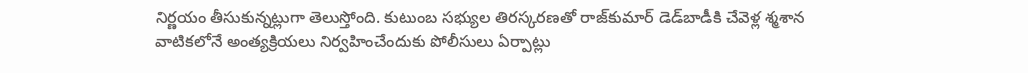నిర్ణయం తీసుకున్నట్లుగా తెలుస్తోంది. కుటుంబ సభ్యుల తిరస్కరణతో రాజ్‌కుమార్‌ డెడ్‌బాడీకి చేవెళ్ల శ్మశాన వాటికలోనే అంత్యక్రియలు నిర్వహించేందుకు పోలీసులు ఏర్పాట్లు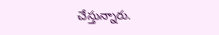చేస్తున్నారు.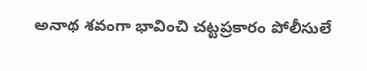అనాథ శవంగా భావించి చట్టప్రకారం పోలీసులే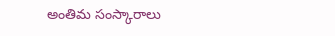అంతిమ సంస్కారాలు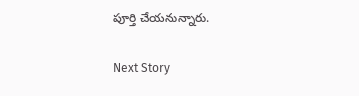పూర్తి చేయనున్నారు.

Next Story